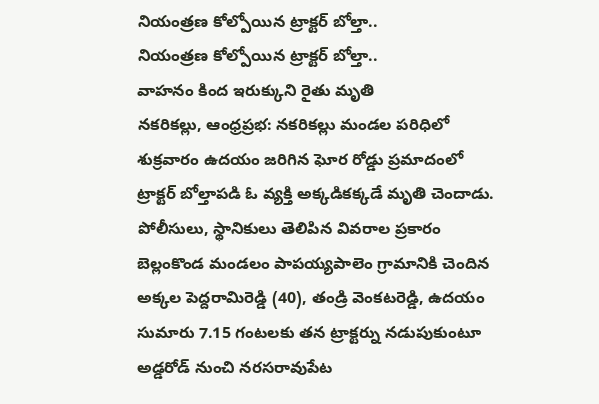నియంత్రణ కోల్పోయిన ట్రాక్టర్ బోల్తా..
నియంత్రణ కోల్పోయిన ట్రాక్టర్ బోల్తా..
వాహనం కింద ఇరుక్కుని రైతు మృతి
నకరికల్లు, ఆంధ్రప్రభ: నకరికల్లు మండల పరిధిలో శుక్రవారం ఉదయం జరిగిన ఘోర రోడ్డు ప్రమాదంలో ట్రాక్టర్ బోల్తాపడి ఓ వ్యక్తి అక్కడికక్కడే మృతి చెందాడు.
పోలీసులు, స్థానికులు తెలిపిన వివరాల ప్రకారం బెల్లంకొండ మండలం పాపయ్యపాలెం గ్రామానికి చెందిన అక్కల పెద్దరామిరెడ్డి (40), తండ్రి వెంకటరెడ్డి, ఉదయం సుమారు 7.15 గంటలకు తన ట్రాక్టర్ను నడుపుకుంటూ అడ్డరోడ్ నుంచి నరసరావుపేట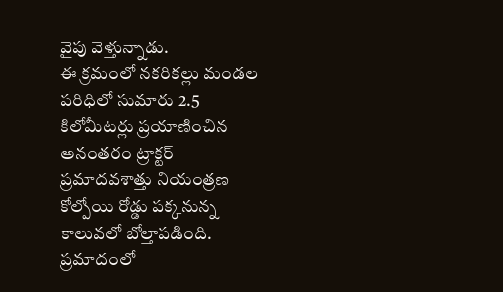వైపు వెళ్తున్నాడు.
ఈ క్రమంలో నకరికల్లు మండల పరిధిలో సుమారు 2.5 కిలోమీటర్లు ప్రయాణించిన అనంతరం ట్రాక్టర్ ప్రమాదవశాత్తు నియంత్రణ కోల్పోయి రోడ్డు పక్కనున్న కాలువలో బోల్తాపడింది. ప్రమాదంలో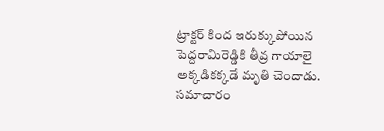ట్రాక్టర్ కింద ఇరుక్కుపోయిన పెద్దరామిరెడ్డికి తీవ్ర గాయాలై అక్కడికక్కడే మృతి చెందాడు.
సమాచారం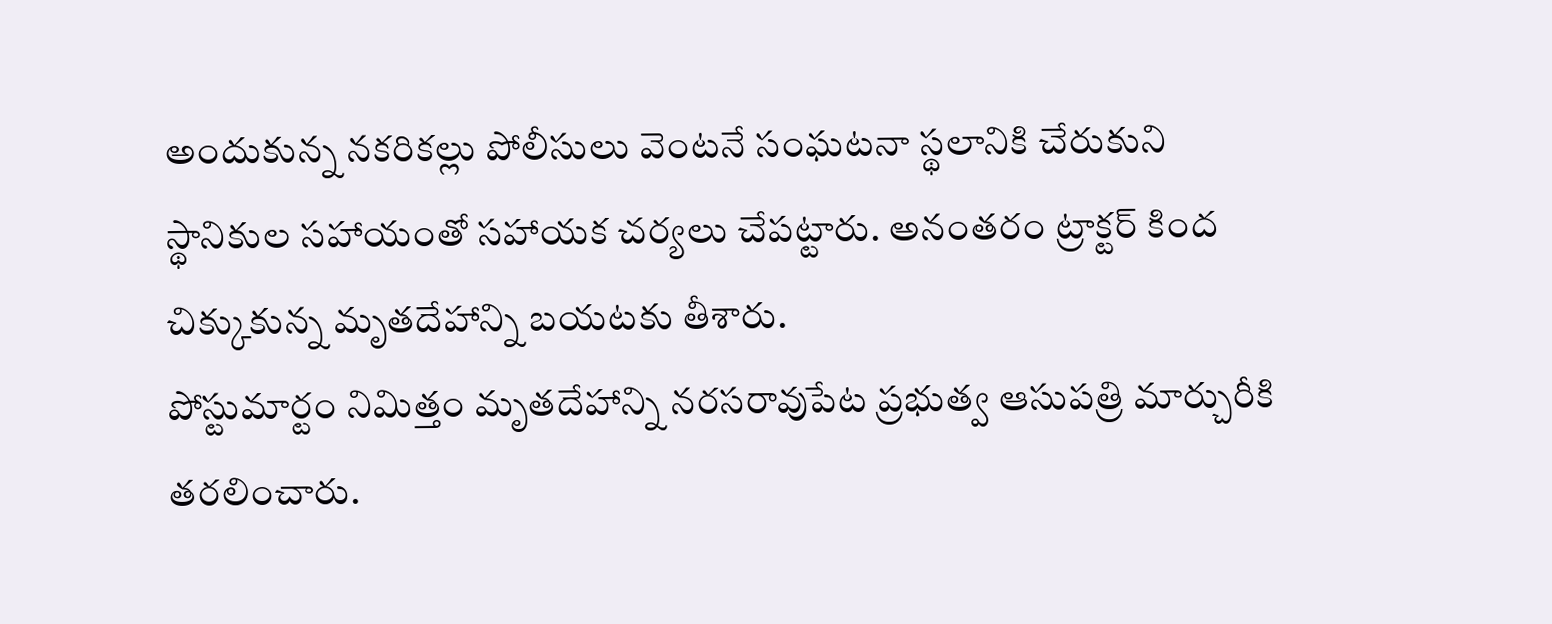అందుకున్న నకరికల్లు పోలీసులు వెంటనే సంఘటనా స్థలానికి చేరుకుని స్థానికుల సహాయంతో సహాయక చర్యలు చేపట్టారు. అనంతరం ట్రాక్టర్ కింద చిక్కుకున్న మృతదేహాన్ని బయటకు తీశారు.
పోస్టుమార్టం నిమిత్తం మృతదేహాన్ని నరసరావుపేట ప్రభుత్వ ఆసుపత్రి మార్చురీకి తరలించారు.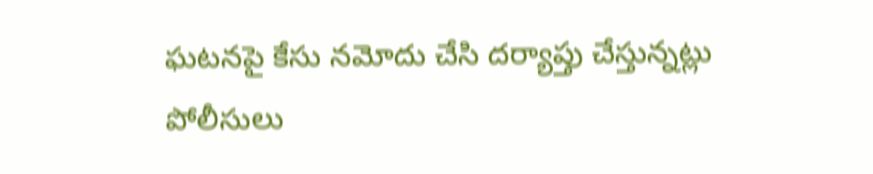ఘటనపై కేసు నమోదు చేసి దర్యాప్తు చేస్తున్నట్లు పోలీసులు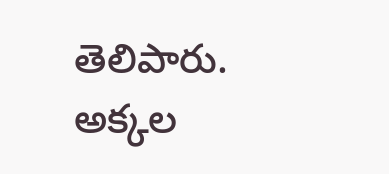తెలిపారు.
అక్కల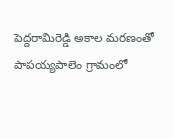పెద్దరామిరెడ్డి అకాల మరణంతో పాపయ్యపాలెం గ్రామంలో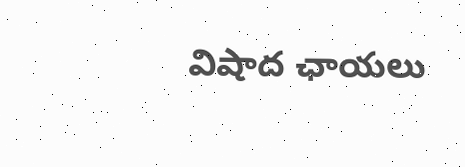విషాద ఛాయలు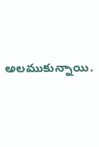అలముకున్నాయి.